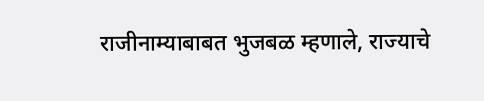राजीनाम्याबाबत भुजबळ म्हणाले, राज्याचे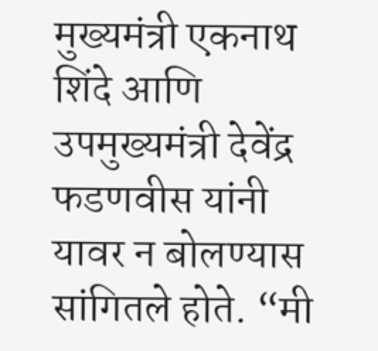मुख्यमंत्री एकनाथ शिंदे आणि उपमुख्यमंत्री देवेंद्र फडणवीस यांनी यावर न बोलण्यास सांगितले होते. “मी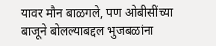यावर मौन बाळगले, पण ओबीसींच्या बाजूने बोलल्याबद्दल भुजबळांना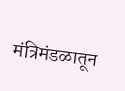मंत्रिमंडळातून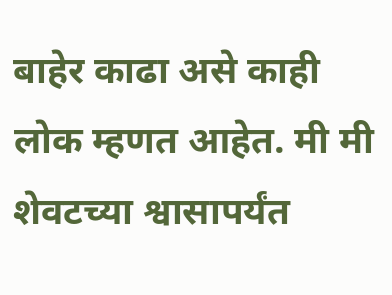बाहेर काढा असे काही लोक म्हणत आहेत. मी मी शेवटच्या श्वासापर्यंत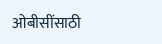ओबीसींसाठी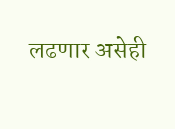लढणार असेही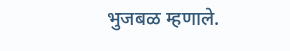भुजबळ म्हणाले.